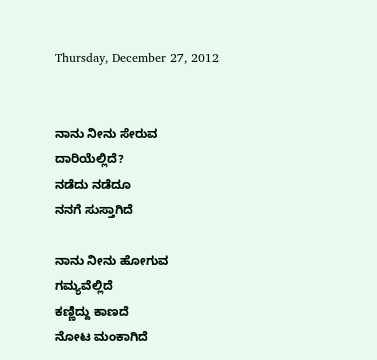Thursday, December 27, 2012


ನಾನು ನೀನು ಸೇರುವ
ದಾರಿಯೆಲ್ಲಿದೆ?
ನಡೆದು ನಡೆದೂ
ನನಗೆ ಸುಸ್ತಾಗಿದೆ

ನಾನು ನೀನು ಹೋಗುವ
ಗಮ್ಯವೆಲ್ಲಿದೆ
ಕಣ್ಣಿದ್ದು ಕಾಣದೆ
ನೋಟ ಮಂಕಾಗಿದೆ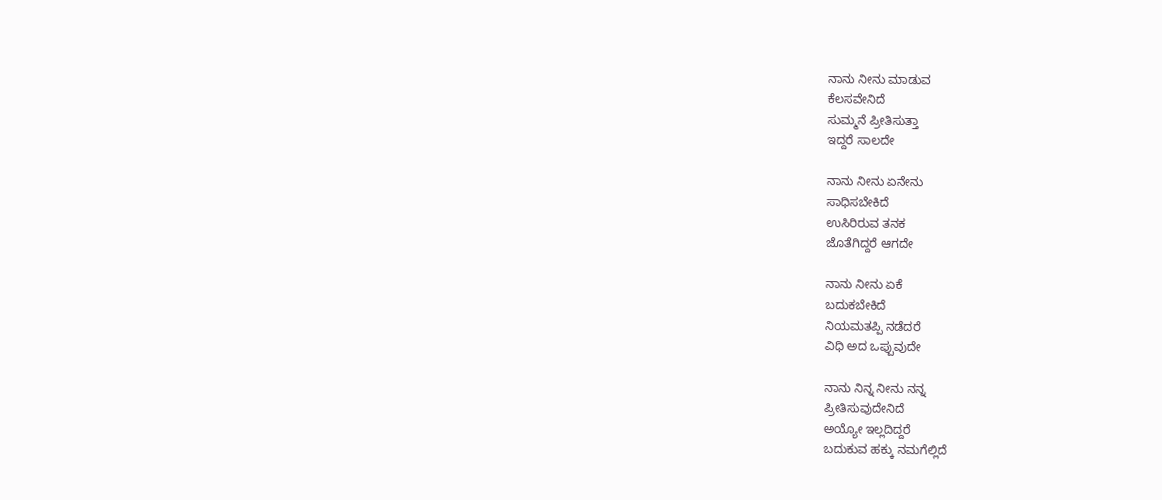ನಾನು ನೀನು ಮಾಡುವ
ಕೆಲಸವೇನಿದೆ
ಸುಮ್ಮನೆ ಪ್ರೀತಿಸುತ್ತಾ
ಇದ್ದರೆ ಸಾಲದೇ

ನಾನು ನೀನು ಏನೇನು
ಸಾಧಿಸಬೇಕಿದೆ
ಉಸಿರಿರುವ ತನಕ
ಜೊತೆಗಿದ್ದರೆ ಆಗದೇ

ನಾನು ನೀನು ಏಕೆ
ಬದುಕಬೇಕಿದೆ
ನಿಯಮತಪ್ಪಿ ನಡೆದರೆ
ವಿಧಿ ಅದ ಒಪ್ಪುವುದೇ

ನಾನು ನಿನ್ನ ನೀನು ನನ್ನ
ಪ್ರೀತಿಸುವುದೇನಿದೆ
ಅಯ್ಯೋ ಇಲ್ಲದಿದ್ದರೆ
ಬದುಕುವ ಹಕ್ಕು ನಮಗೆಲ್ಲಿದೆ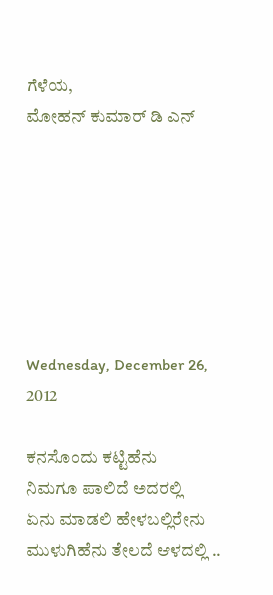ಗೆಳೆಯ,
ಮೋಹನ್ ಕುಮಾರ್ ಡಿ ಎನ್







Wednesday, December 26, 2012

ಕನಸೊಂದು ಕಟ್ಟಿಹೆನು
ನಿಮಗೂ ಪಾಲಿದೆ ಅದರಲ್ಲಿ
ಏನು ಮಾಡಲಿ ಹೇಳಬಲ್ಲಿರೇನು
ಮುಳುಗಿಹೆನು ತೇಲದೆ ಆಳದಲ್ಲಿ ..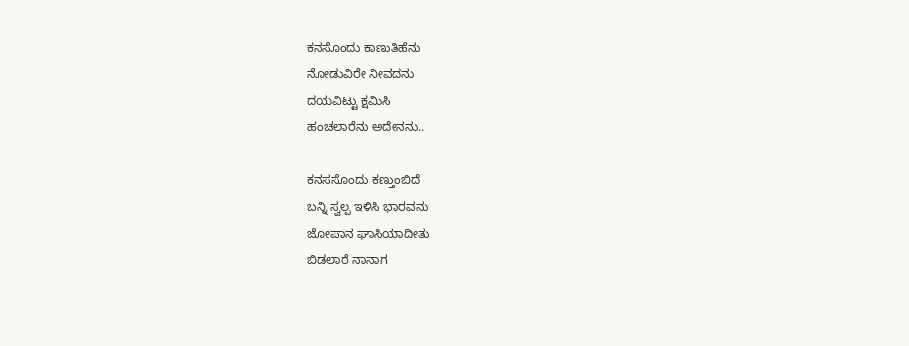ಕನಸೊಂದು ಕಾಣುತಿಹೆನು
ನೋಡುವಿರೇ ನೀವದನು
ದಯವಿಟ್ಟು ಕ್ಷಮಿಸಿ
ಹಂಚಲಾರೆನು ಅದೇನನು..

ಕನಸಸೊಂದು ಕಣ್ತುಂಬಿದೆ
ಬನ್ನಿ ಸ್ವಲ್ಪ ಇಳಿಸಿ ಭಾರವನು
ಜೋಪಾನ ಘಾಸಿಯಾದೀತು
ಬಿಡಲಾರೆ ನಾನಾಗ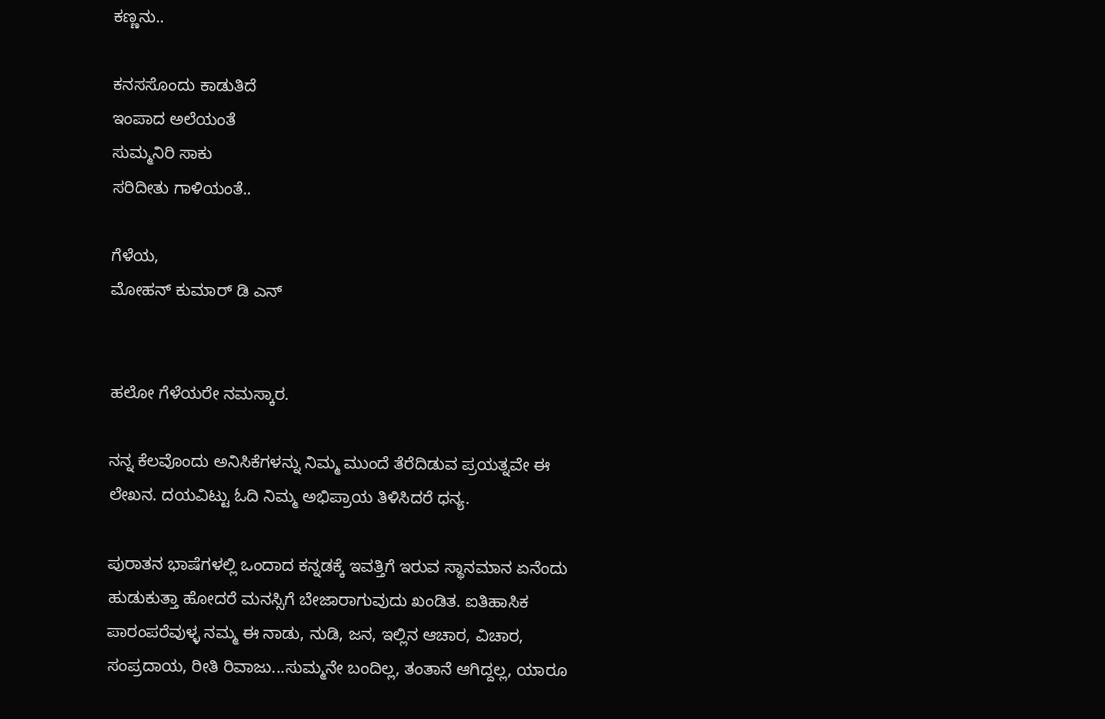ಕಣ್ಣನು..

ಕನಸಸೊಂದು ಕಾಡುತಿದೆ
ಇಂಪಾದ ಅಲೆಯಂತೆ
ಸುಮ್ಮನಿರಿ ಸಾಕು
ಸರಿದೀತು ಗಾಳಿಯಂತೆ..

ಗೆಳೆಯ,
ಮೋಹನ್ ಕುಮಾರ್ ಡಿ ಎನ್


ಹಲೋ ಗೆಳೆಯರೇ ನಮಸ್ಕಾರ.

ನನ್ನ ಕೆಲವೊಂದು ಅನಿಸಿಕೆಗಳನ್ನು ನಿಮ್ಮ ಮುಂದೆ ತೆರೆದಿಡುವ ಪ್ರಯತ್ನವೇ ಈ ಲೇಖನ. ದಯವಿಟ್ಟು ಓದಿ ನಿಮ್ಮ ಅಭಿಪ್ರಾಯ ತಿಳಿಸಿದರೆ ಧನ್ಯ.

ಪುರಾತನ ಭಾಷೆಗಳಲ್ಲಿ ಒಂದಾದ ಕನ್ನಡಕ್ಕೆ ಇವತ್ತಿಗೆ ಇರುವ ಸ್ಥಾನಮಾನ ಏನೆಂದು ಹುಡುಕುತ್ತಾ ಹೋದರೆ ಮನಸ್ಸಿಗೆ ಬೇಜಾರಾಗುವುದು ಖಂಡಿತ. ಐತಿಹಾಸಿಕ ಪಾರಂಪರೆವುಳ್ಳ ನಮ್ಮ ಈ ನಾಡು, ನುಡಿ, ಜನ, ಇಲ್ಲಿನ ಆಚಾರ, ವಿಚಾರ, ಸಂಪ್ರದಾಯ, ರೀತಿ ರಿವಾಜು...ಸುಮ್ಮನೇ ಬಂದಿಲ್ಲ, ತಂತಾನೆ ಆಗಿದ್ದಲ್ಲ, ಯಾರೂ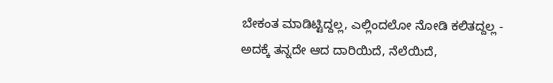ಬೇಕಂತ ಮಾಡಿಟ್ಟಿದ್ದಲ್ಲ, ಎಲ್ಲಿಂದಲೋ ನೋಡಿ ಕಲಿತದ್ದಲ್ಲ - ಅದಕ್ಕೆ ತನ್ನದೇ ಆದ ದಾರಿಯಿದೆ, ನೆಲೆಯಿದೆ,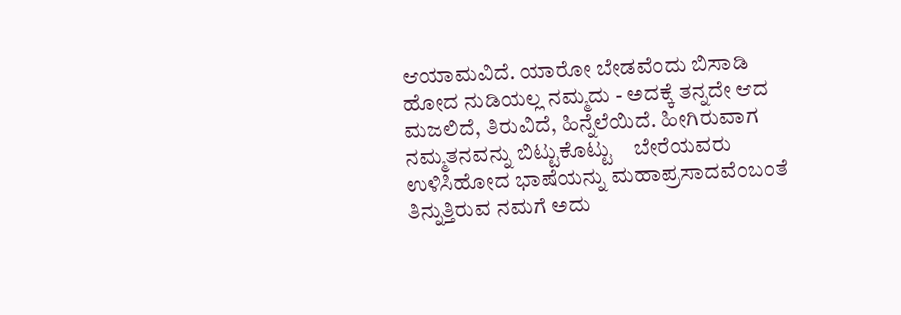ಆಯಾಮವಿದೆ. ಯಾರೋ ಬೇಡವೆಂದು ಬಿಸಾಡಿ ಹೋದ ನುಡಿಯಲ್ಲ ನಮ್ಮದು - ಅದಕ್ಕೆ ತನ್ನದೇ ಆದ ಮಜಲಿದೆ, ತಿರುವಿದೆ, ಹಿನ್ನೆಲೆಯಿದೆ. ಹೀಗಿರುವಾಗ ನಮ್ಮತನವನ್ನು ಬಿಟ್ಟುಕೊಟ್ಟು    ಬೇರೆಯವರು ಉಳಿಸಿಹೋದ ಭಾಷೆಯನ್ನು ಮಹಾಪ್ರಸಾದವೆಂಬಂತೆ ತಿನ್ನುತ್ತಿರುವ ನಮಗೆ ಅದು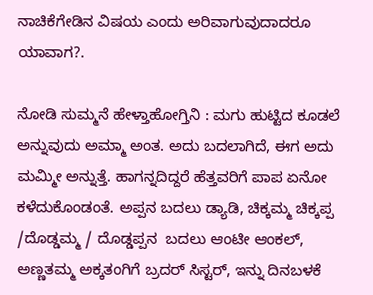ನಾಚಿಕೆಗೇಡಿನ ವಿಷಯ ಎಂದು ಅರಿವಾಗುವುದಾದರೂ ಯಾವಾಗ?.

ನೋಡಿ ಸುಮ್ಮನೆ ಹೇಳ್ತಾಹೋಗ್ತಿನಿ : ಮಗು ಹುಟ್ಟಿದ ಕೂಡಲೆ ಅನ್ನುವುದು ಅಮ್ಮಾ ಅಂತ. ಅದು ಬದಲಾಗಿದೆ, ಈಗ ಅದು ಮಮ್ಮೀ ಅನ್ನುತ್ತೆ. ಹಾಗನ್ನದಿದ್ದರೆ ಹೆತ್ತವರಿಗೆ ಪಾಪ ಏನೋ ಕಳೆದುಕೊಂಡಂತೆ. ಅಪ್ಪನ ಬದಲು ಡ್ಯಾಡಿ, ಚಿಕ್ಕಮ್ಮ ಚಿಕ್ಕಪ್ಪ /ದೊಡ್ಡಮ್ಮ / ದೊಡ್ಡಪ್ಪನ  ಬದಲು ಆಂಟೀ ಆಂಕಲ್, ಅಣ್ಣತಮ್ಮ ಅಕ್ಕತಂಗಿಗೆ ಬ್ರದರ್ ಸಿಸ್ಟರ್, ಇನ್ನು ದಿನಬಳಕೆ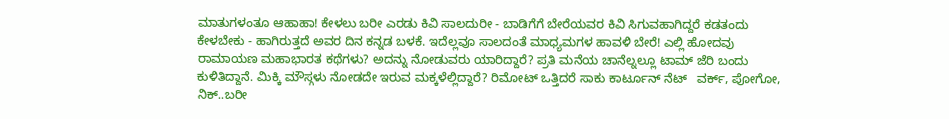ಮಾತುಗಳಂತೂ ಆಹಾಹಾ! ಕೇಳಲು ಬರೀ ಎರಡು ಕಿವಿ ಸಾಲದುರೀ - ಬಾಡಿಗೆಗೆ ಬೇರೆಯವರ ಕಿವಿ ಸಿಗುವಹಾಗಿದ್ದರೆ ಕಡತಂದು ಕೇಳಬೇಕು - ಹಾಗಿರುತ್ತದೆ ಅವರ ದಿನ ಕನ್ನಡ ಬಳಕೆ. ಇದೆಲ್ಲವೂ ಸಾಲದಂತೆ ಮಾಧ್ಯಮಗಳ ಹಾವಳಿ ಬೇರೆ! ಎಲ್ಲಿ ಹೋದವು ರಾಮಾಯಣ ಮಹಾಭಾರತ ಕಥೆಗಳು? ಅದನ್ನು ನೋಡುವರು ಯಾರಿದ್ದಾರೆ? ಪ್ರತಿ ಮನೆಯ ಚಾನೆಲ್ನಲ್ಲೂ ಟಾಮ್ ಜೆರಿ ಬಂದು ಕುಳಿತಿದ್ದಾನೆ. ಮಿಕ್ಕಿ ಮೌಸ್ಗಳು ನೋಡದೇ ಇರುವ ಮಕ್ಕಳೆಲ್ಲಿದ್ದಾರೆ? ರಿಮೋಟ್ ಒತ್ತಿದರೆ ಸಾಕು ಕಾರ್ಟೂನ್ ನೆಟ್   ವರ್ಕ್, ಪೋಗೋ, ನಿಕ್..ಬರೀ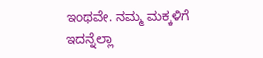ಇಂಥವೇ. ನಮ್ಮ ಮಕ್ಕಳಿಗೆ ಇದನ್ನೆಲ್ಲಾ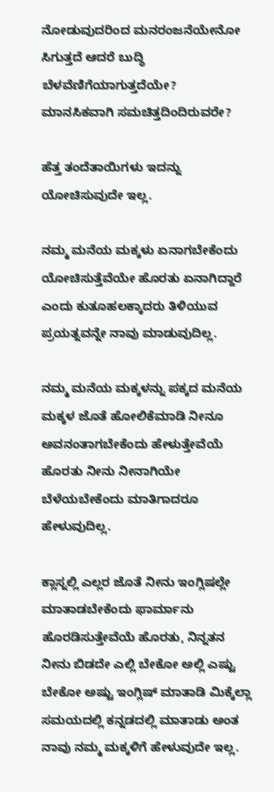ನೋಡುವುದರಿಂದ ಮನರಂಜನೆಯೇನೋ ಸಿಗುತ್ತದೆ ಆದರೆ ಬುದ್ಧಿ ಬೆಳವೆಣಿಗೆಯಾಗುತ್ತದೆಯೇ? ಮಾನಸಿಕವಾಗಿ ಸಮಚಿತ್ತದಿಂದಿರುವರೇ?

ಹೆತ್ತ ತಂದೆತಾಯಿಗಳು ಇದನ್ನು ಯೋಚಿಸುವುದೇ ಇಲ್ಲ.

ನಮ್ಮ ಮನೆಯ ಮಕ್ಕಳು ಏನಾಗಬೇಕೆಂದು ಯೋಚಿಸುತ್ತೆವೆಯೇ ಹೊರತು ಏನಾಗಿದ್ದಾರೆ ಎಂದು ಕುತೂಹಲಕ್ಕಾದರು ತಿಳಿಯುವ ಪ್ರಯತ್ನವನ್ನೇ ನಾವು ಮಾಡುವುದಿಲ್ಲ.

ನಮ್ಮ ಮನೆಯ ಮಕ್ಕಳನ್ನು ಪಕ್ಕದ ಮನೆಯ ಮಕ್ಕಳ ಜೊತೆ ಹೋಲಿಕೆಮಾಡಿ ನೀನೂ ಅವನಂತಾಗಬೇಕೆಂದು ಹೇಳುತ್ತೇವೆಯೆ ಹೊರತು ನೀನು ನೀನಾಗಿಯೇ ಬೆಳೆಯಬೇಕೆಂದು ಮಾತಿಗಾದರೂ ಹೇಳುವುದಿಲ್ಲ.

ಕ್ಲಾಸ್ನಲ್ಲಿ ಎಲ್ಲರ ಜೊತೆ ನೀನು ಇಂಗ್ಲಿಷಲ್ಲೇ ಮಾತಾಡಬೇಕೆಂದು ಫಾರ್ಮಾನು ಹೊರಡಿಸುತ್ತೇವೆಯೆ ಹೊರತು, ನಿನ್ನತನ ನೀನು ಬಿಡದೇ ಎಲ್ಲಿ ಬೇಕೋ ಅಲ್ಲಿ ಎಷ್ಟು ಬೇಕೋ ಅಷ್ಟು ಇಂಗ್ಲಿಷ್ ಮಾತಾಡಿ ಮಿಕ್ಕೆಲ್ಲಾ ಸಮಯದಲ್ಲಿ ಕನ್ನಡದಲ್ಲಿ ಮಾತಾಡು ಅಂತ ನಾವು ನಮ್ಮ ಮಕ್ಕಳಿಗೆ ಹೇಳುವುದೇ ಇಲ್ಲ.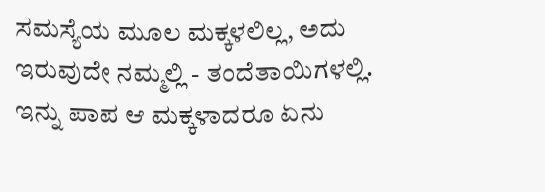ಸಮಸ್ಯೆಯ ಮೂಲ ಮಕ್ಕಳಲಿಲ್ಲ, ಅದು ಇರುವುದೇ ನಮ್ಮಲ್ಲಿ - ತಂದೆತಾಯಿಗಳಲ್ಲಿ. ಇನ್ನು ಪಾಪ ಆ ಮಕ್ಕಳಾದರೂ ಏನು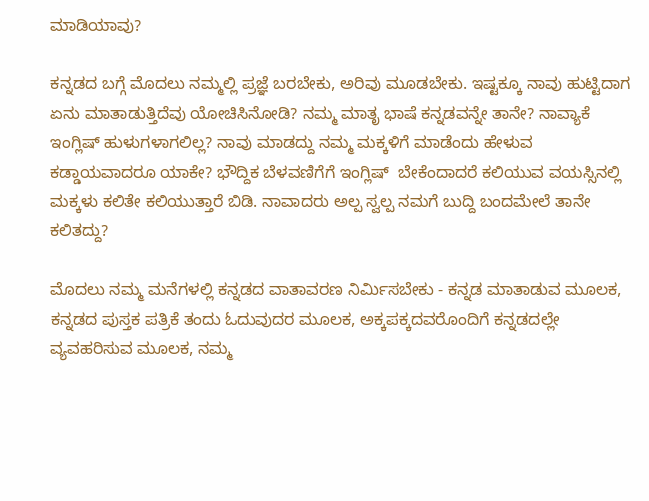ಮಾಡಿಯಾವು?

ಕನ್ನಡದ ಬಗ್ಗೆ ಮೊದಲು ನಮ್ಮಲ್ಲಿ ಪ್ರಜ್ಞೆ ಬರಬೇಕು, ಅರಿವು ಮೂಡಬೇಕು. ಇಷ್ಟಕ್ಕೂ ನಾವು ಹುಟ್ಟಿದಾಗ ಏನು ಮಾತಾಡುತ್ತಿದೆವು ಯೋಚಿಸಿನೋಡಿ? ನಮ್ಮ ಮಾತೃ ಭಾಷೆ ಕನ್ನಡವನ್ನೇ ತಾನೇ? ನಾವ್ಯಾಕೆ ಇಂಗ್ಲಿಷ್ ಹುಳುಗಳಾಗಲಿಲ್ಲ? ನಾವು ಮಾಡದ್ದು ನಮ್ಮ ಮಕ್ಕಳಿಗೆ ಮಾಡೆಂದು ಹೇಳುವ ಕಡ್ಡಾಯವಾದರೂ ಯಾಕೇ? ಭೌದ್ದಿಕ ಬೆಳವಣಿಗೆಗೆ ಇಂಗ್ಲಿಷ್  ಬೇಕೆಂದಾದರೆ ಕಲಿಯುವ ವಯಸ್ಸಿನಲ್ಲಿ ಮಕ್ಕಳು ಕಲಿತೇ ಕಲಿಯುತ್ತಾರೆ ಬಿಡಿ. ನಾವಾದರು ಅಲ್ಪ ಸ್ವಲ್ಪ ನಮಗೆ ಬುದ್ದಿ ಬಂದಮೇಲೆ ತಾನೇ ಕಲಿತದ್ದು?

ಮೊದಲು ನಮ್ಮ ಮನೆಗಳಲ್ಲಿ ಕನ್ನಡದ ವಾತಾವರಣ ನಿರ್ಮಿಸಬೇಕು - ಕನ್ನಡ ಮಾತಾಡುವ ಮೂಲಕ, ಕನ್ನಡದ ಪುಸ್ತಕ ಪತ್ರಿಕೆ ತಂದು ಓದುವುದರ ಮೂಲಕ, ಅಕ್ಕಪಕ್ಕದವರೊಂದಿಗೆ ಕನ್ನಡದಲ್ಲೇ ವ್ಯವಹರಿಸುವ ಮೂಲಕ, ನಮ್ಮ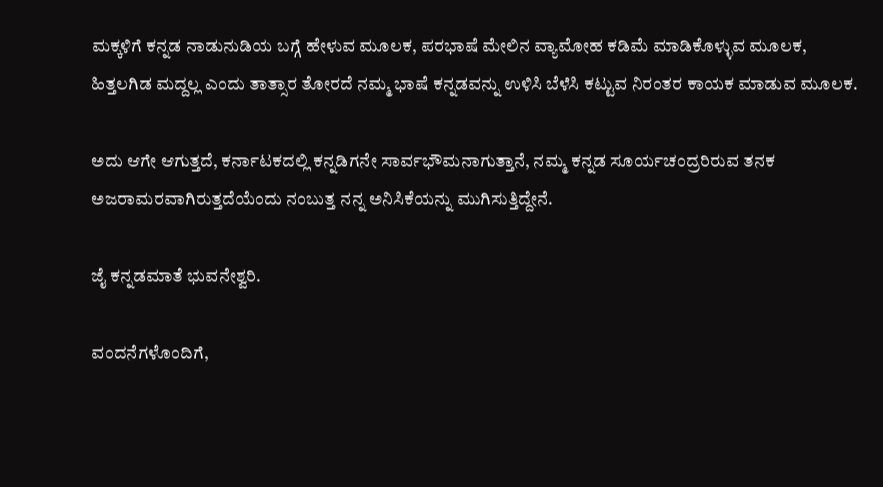ಮಕ್ಕಳಿಗೆ ಕನ್ನಡ ನಾಡುನುಡಿಯ ಬಗ್ಗೆ ಹೇಳುವ ಮೂಲಕ, ಪರಭಾಷೆ ಮೇಲಿನ ವ್ಯಾಮೋಹ ಕಡಿಮೆ ಮಾಡಿಕೊಳ್ಳುವ ಮೂಲಕ, ಹಿತ್ತಲಗಿಡ ಮದ್ದಲ್ಲ ಎಂದು ತಾತ್ಸಾರ ತೋರದೆ ನಮ್ಮ ಭಾಷೆ ಕನ್ನಡವನ್ನು ಉಳಿಸಿ ಬೆಳೆಸಿ ಕಟ್ಟುವ ನಿರಂತರ ಕಾಯಕ ಮಾಡುವ ಮೂಲಕ.

ಅದು ಆಗೇ ಆಗುತ್ತದೆ, ಕರ್ನಾಟಕದಲ್ಲಿ ಕನ್ನಡಿಗನೇ ಸಾರ್ವಭೌಮನಾಗುತ್ತಾನೆ, ನಮ್ಮ ಕನ್ನಡ ಸೂರ್ಯಚಂದ್ರರಿರುವ ತನಕ ಅಜರಾಮರವಾಗಿರುತ್ತದೆಯೆಂದು ನಂಬುತ್ತ ನನ್ನ ಅನಿಸಿಕೆಯನ್ನು ಮುಗಿಸುತ್ತಿದ್ದೇನೆ.

ಜೈ ಕನ್ನಡಮಾತೆ ಭುವನೇಶ್ವರಿ.

ವಂದನೆಗಳೊಂದಿಗೆ,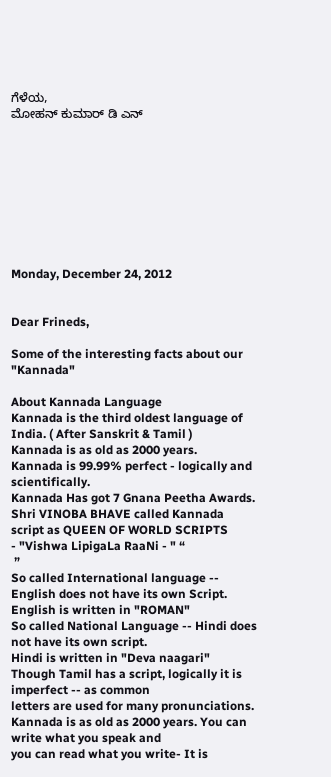ಗೆಳೆಯ,
ಮೋಹನ್ ಕುಮಾರ್ ಡಿ ಎನ್









Monday, December 24, 2012


Dear Frineds,

Some of the interesting facts about our "Kannada"

About Kannada Language
Kannada is the third oldest language of India. ( After Sanskrit & Tamil )
Kannada is as old as 2000 years.
Kannada is 99.99% perfect - logically and scientifically.
Kannada Has got 7 Gnana Peetha Awards.
Shri VINOBA BHAVE called Kannada script as QUEEN OF WORLD SCRIPTS
- "Vishwa LipigaLa RaaNi - " “
 ”
So called International language -- English does not have its own Script.
English is written in "ROMAN"
So called National Language -- Hindi does not have its own script.
Hindi is written in "Deva naagari"
Though Tamil has a script, logically it is imperfect -- as common
letters are used for many pronunciations.
Kannada is as old as 2000 years. You can write what you speak and
you can read what you write- It is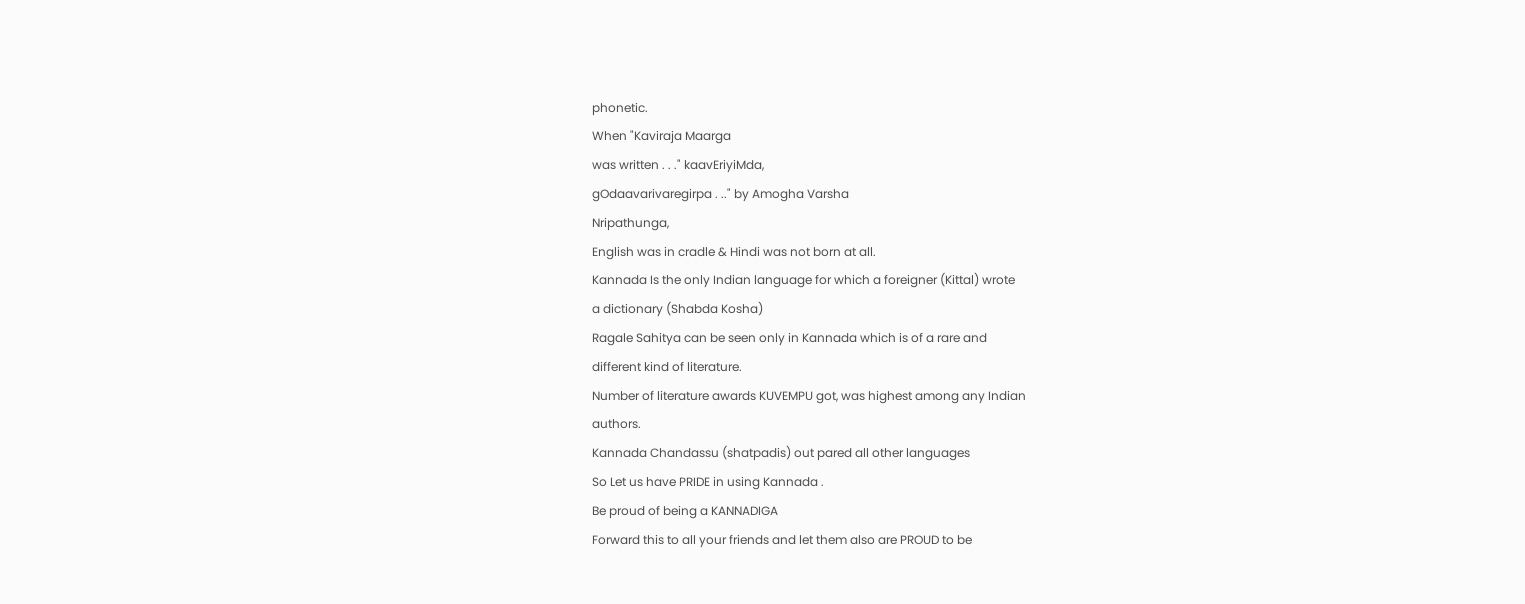phonetic.
When "Kaviraja Maarga
was written . . ." kaavEriyiMda,
gOdaavarivaregirpa . .." by Amogha Varsha
Nripathunga,
English was in cradle & Hindi was not born at all.
Kannada Is the only Indian language for which a foreigner (Kittal) wrote
a dictionary (Shabda Kosha)
Ragale Sahitya can be seen only in Kannada which is of a rare and
different kind of literature.
Number of literature awards KUVEMPU got, was highest among any Indian
authors.
Kannada Chandassu (shatpadis) out pared all other languages
So Let us have PRIDE in using Kannada .
Be proud of being a KANNADIGA
Forward this to all your friends and let them also are PROUD to be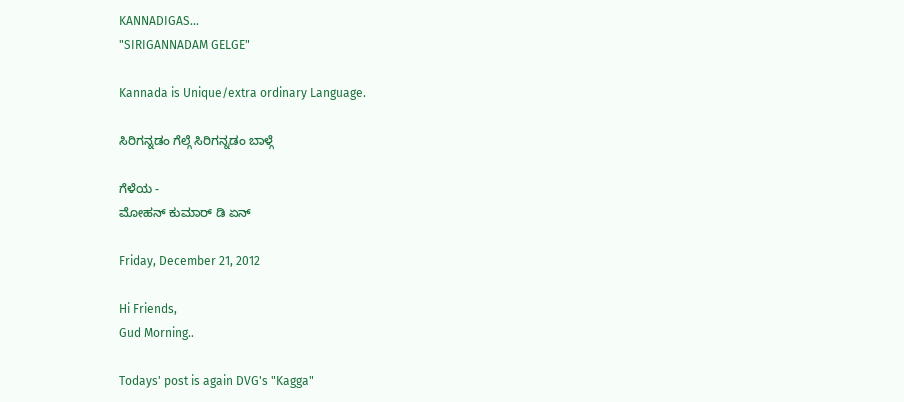KANNADIGAS...
"SIRIGANNADAM GELGE"

Kannada is Unique/extra ordinary Language.

ಸಿರಿಗನ್ನಡಂ ಗೆಲ್ಗೆ ಸಿರಿಗನ್ನಡಂ ಬಾಳ್ಗೆ

ಗೆಳೆಯ -
ಮೋಹನ್ ಕುಮಾರ್ ಡಿ ಏನ್

Friday, December 21, 2012

Hi Friends,
Gud Morning..

Todays' post is again DVG's "Kagga"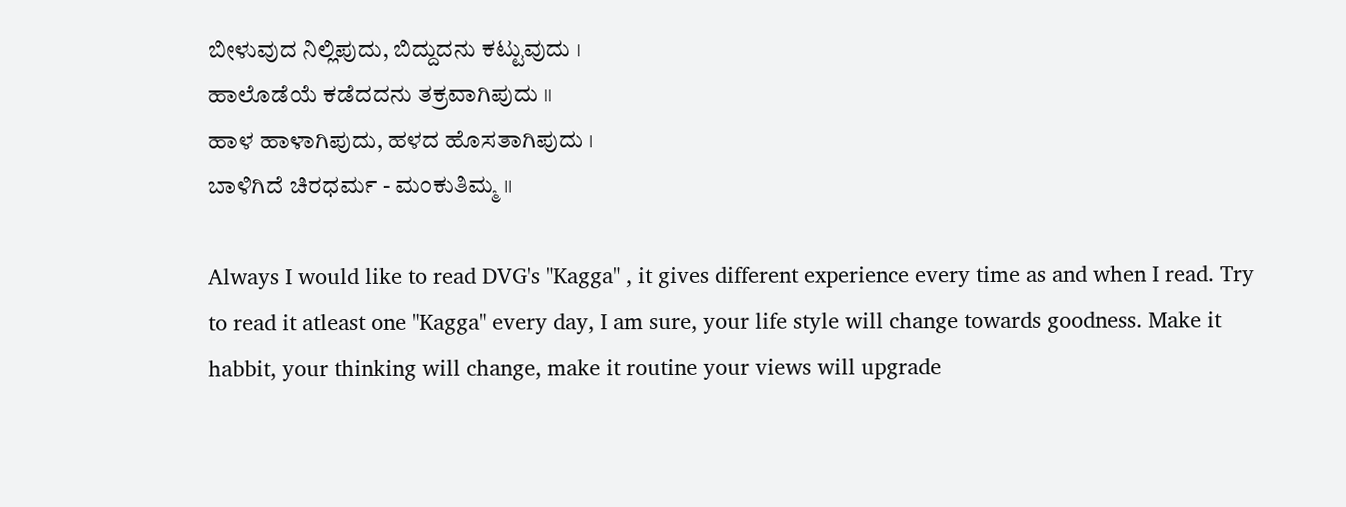ಬೀಳುವುದ ನಿಲ್ಲಿಪುದು, ಬಿದ್ದುದನು ಕಟ್ಟುವುದು ।
ಹಾಲೊಡೆಯೆ ಕಡೆದದನು ತಕ್ರವಾಗಿಪುದು ॥
ಹಾಳ ಹಾಳಾಗಿಪುದು, ಹಳದ ಹೊಸತಾಗಿಪುದು ।
ಬಾಳಿಗಿದೆ ಚಿರಧರ್ಮ - ಮಂಕುತಿಮ್ಮ ॥

Always I would like to read DVG's "Kagga" , it gives different experience every time as and when I read. Try to read it atleast one "Kagga" every day, I am sure, your life style will change towards goodness. Make it habbit, your thinking will change, make it routine your views will upgrade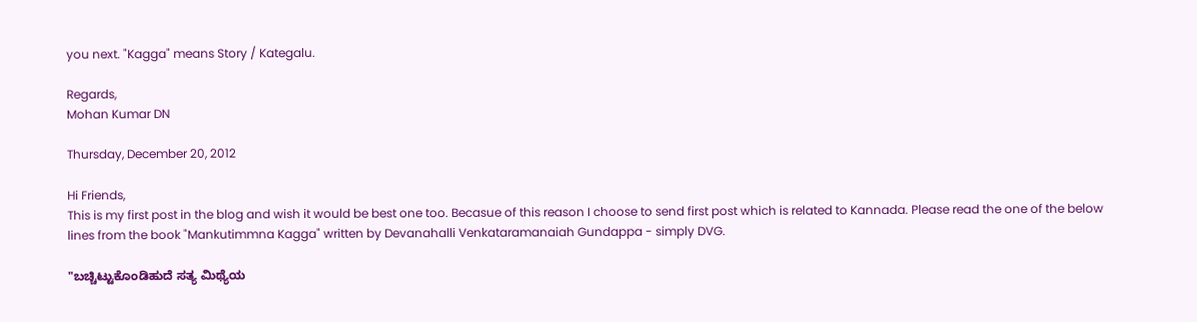you next. "Kagga" means Story / Kategalu.

Regards,
Mohan Kumar DN

Thursday, December 20, 2012

Hi Friends,
This is my first post in the blog and wish it would be best one too. Becasue of this reason I choose to send first post which is related to Kannada. Please read the one of the below lines from the book "Mankutimmna Kagga" written by Devanahalli Venkataramanaiah Gundappa - simply DVG.

"ಬಚ್ಚಿಟ್ಟುಕೊಂಡಿಹುದೆ ಸತ್ಯ ಮಿಥ್ಯೆಯ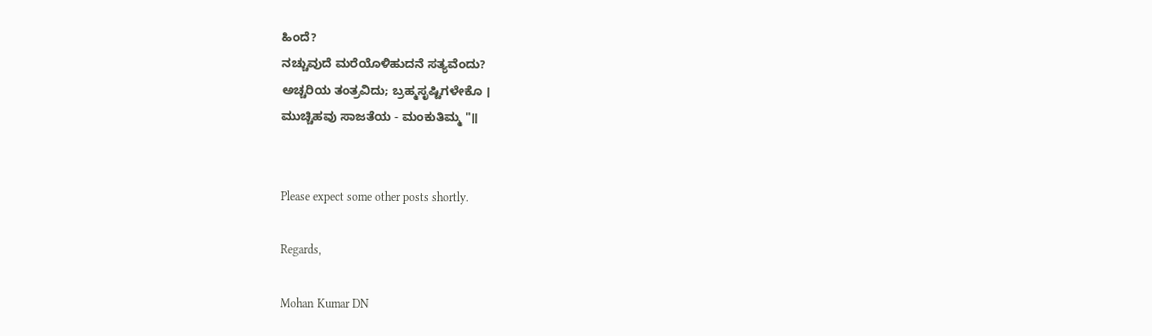ಹಿಂದೆ?
ನಚ್ಚುವುದೆ ಮರೆಯೊಳಿಹುದನೆ ಸತ್ಯವೆಂದು?
ಅಚ್ಚರಿಯ ತಂತ್ರವಿದು; ಬ್ರಹ್ಮಸೃಷ್ಟಿಗಳೇಕೊ ।
ಮುಚ್ಚಿಹವು ಸಾಜತೆಯ - ಮಂಕುತಿಮ್ಮ "॥


Please expect some other posts shortly.

Regards,

Mohan Kumar DN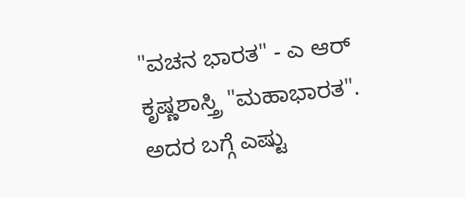"ವಚನ ಭಾರತ" - ಎ ಆರ್ ಕೃಷ್ಣಶಾಸ್ತ್ರಿ "ಮಹಾಭಾರತ". ಅದರ ಬಗ್ಗೆ ಎಷ್ಟು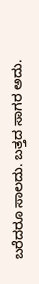ಬರೆದರೂ ಸಾಲದು. ಬತ್ತದ ಸಾಗರ ಅದು.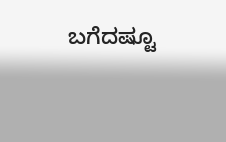ಬಗೆದಷ್ಟೂ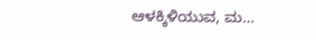ಆಳಕ್ಕಿಳಿಯುವ, ಮ...